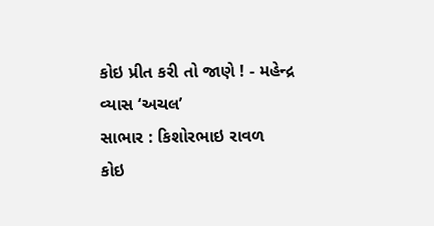કોઇ પ્રીત કરી તો જાણે ! - મહેન્દ્ર વ્યાસ ‘અચલ’
સાભાર : કિશોરભાઇ રાવળ
કોઇ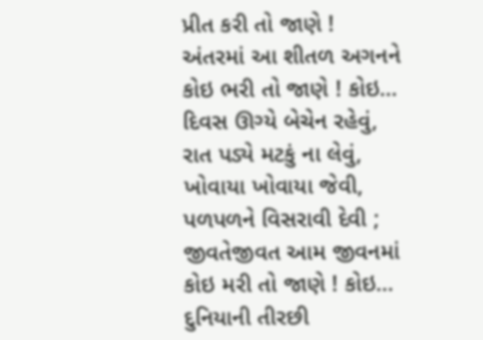પ્રીત કરી તો જાણે !
અંતરમાં આ શીતળ અગનને કોઇ ભરી તો જાણે ! કોઇ…
દિવસ ઊગ્યે બેચેન રહેવું,
રાત પડ્યે મટકું ના લેવું,
ખોવાયા ખોવાયા જેવી,
પળપળને વિસરાવી દેવી ;
જીવતેજીવત આમ જીવનમાં કોઇ મરી તો જાણે ! કોઇ…
દુનિયાની તીરછી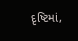દૃષ્ટિમાં,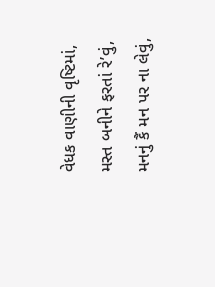વેધક વાણીની વૃષ્ટિમાં,
મસ્ત બનીને ફરતાં રે’વું,
મનનું કૈં મન પર ના લેવું,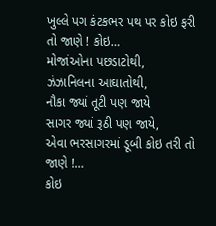ખુલ્લે પગ કંટકભર પથ પર કોઇ ફરી તો જાણે ! કોઇ…
મોજાંઓના પછડાટોથી,
ઝંઝાનિલના આઘાતોથી,
નૌકા જ્યાં તૂટી પણ જાયે
સાગર જ્યાં રૂઠી પણ જાયે,
એવા ભરસાગરમાં ડૂબી કોઇ તરી તો જાણે !…
કોઇ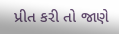પ્રીત કરી તો જાણે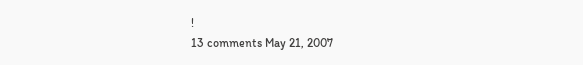!
13 comments May 21, 2007